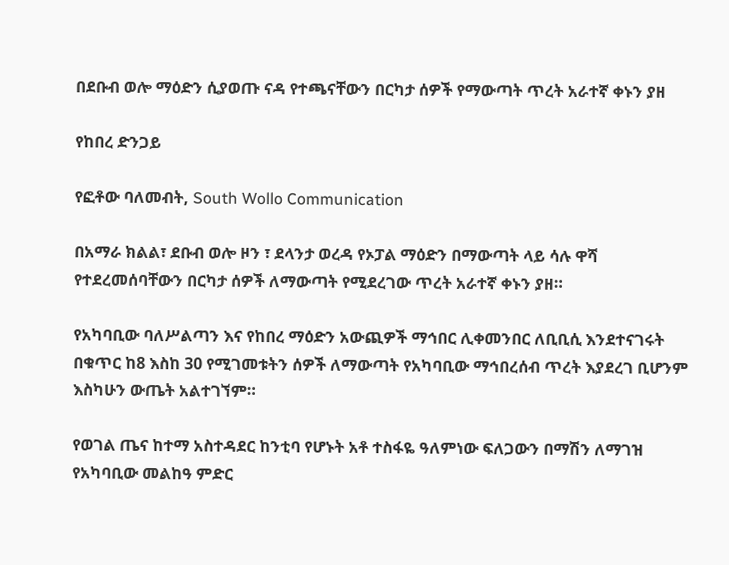በደቡብ ወሎ ማዕድን ሲያወጡ ናዳ የተጫናቸውን በርካታ ሰዎች የማውጣት ጥረት አራተኛ ቀኑን ያዘ

የከበረ ድንጋይ

የፎቶው ባለመብት, South Wollo Communication

በአማራ ክልል፣ ደቡብ ወሎ ዞን ፣ ደላንታ ወረዳ የኦፓል ማዕድን በማውጣት ላይ ሳሉ ዋሻ የተደረመሰባቸውን በርካታ ሰዎች ለማውጣት የሚደረገው ጥረት አራተኛ ቀኑን ያዘ።

የአካባቢው ባለሥልጣን እና የከበረ ማዕድን አውጪዎች ማኅበር ሊቀመንበር ለቢቢሲ እንደተናገሩት በቁጥር ከ8 እስከ 30 የሚገመቱትን ሰዎች ለማውጣት የአካባቢው ማኅበረሰብ ጥረት እያደረገ ቢሆንም እስካሁን ውጤት አልተገኘም።

የወገል ጤና ከተማ አስተዳደር ከንቲባ የሆኑት አቶ ተስፋዬ ዓለምነው ፍለጋውን በማሽን ለማገዝ የአካባቢው መልከዓ ምድር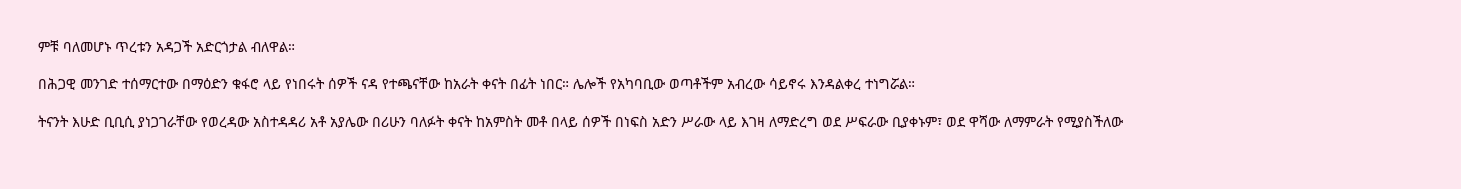ምቹ ባለመሆኑ ጥረቱን አዳጋች አድርጎታል ብለዋል።

በሕጋዊ መንገድ ተሰማርተው በማዕድን ቁፋሮ ላይ የነበሩት ሰዎች ናዳ የተጫናቸው ከአራት ቀናት በፊት ነበር። ሌሎች የአካባቢው ወጣቶችም አብረው ሳይኖሩ እንዳልቀረ ተነግሯል።

ትናንት እሁድ ቢቢሲ ያነጋገራቸው የወረዳው አስተዳዳሪ አቶ አያሌው በሪሁን ባለፉት ቀናት ከአምስት መቶ በላይ ሰዎች በነፍስ አድን ሥራው ላይ እገዛ ለማድረግ ወደ ሥፍራው ቢያቀኑም፣ ወደ ዋሻው ለማምራት የሚያስችለው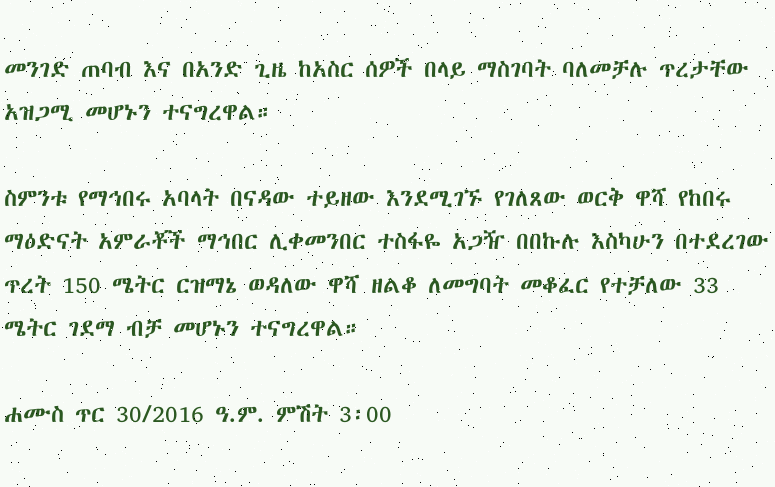መንገድ ጠባብ እና በአንድ ጊዜ ከአስር ሰዎች በላይ ማስገባት ባለመቻሉ ጥረታቸው አዝጋሚ መሆኑን ተናግረዋል።

ስምንቱ የማኅበሩ አባላት በናዳው ተይዘው እንደሚገኙ የገለጸው ወርቅ ዋሻ የከበሩ ማዕድናት አምራቾች ማኅበር ሊቀመንበር ተስፋዬ አጋዥ በበኩሉ እስካሁን በተደረገው ጥረት 150 ሜትር ርዝማኔ ወዳለው ዋሻ ዘልቆ ለመግባት መቆፈር የተቻለው 33 ሜትር ገደማ ብቻ መሆኑን ተናግረዋል።

ሐሙስ ጥር 30/2016 ዓ.ም. ምሽት 3፡00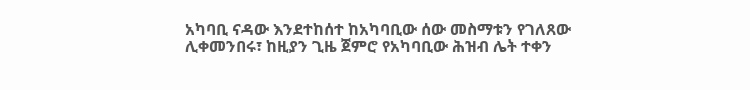አካባቢ ናዳው እንደተከሰተ ከአካባቢው ሰው መስማቱን የገለጸው ሊቀመንበሩ፣ ከዚያን ጊዜ ጀምሮ የአካባቢው ሕዝብ ሌት ተቀን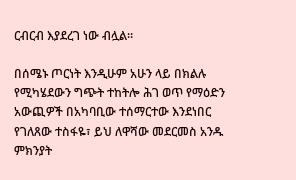ርብርብ እያደረገ ነው ብሏል።

በሰሜኑ ጦርነት እንዲሁም አሁን ላይ በክልሉ የሚካሄደውን ግጭት ተከትሎ ሕገ ወጥ የማዕድን አውጪዎች በአካባቢው ተሰማርተው እንደነበር የገለጸው ተስፋዬ፣ ይህ ለዋሻው መደርመስ አንዱ ምክንያት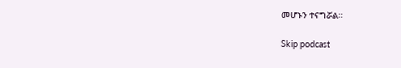መሆኑን ተናግሯል።

Skip podcast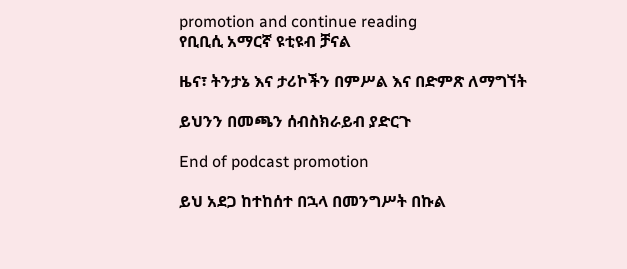promotion and continue reading
የቢቢሲ አማርኛ ዩቲዩብ ቻናል

ዜና፣ ትንታኔ እና ታሪኮችን በምሥል እና በድምጽ ለማግኘት

ይህንን በመጫን ሰብስክራይብ ያድርጉ

End of podcast promotion

ይህ አደጋ ከተከሰተ በኋላ በመንግሥት በኩል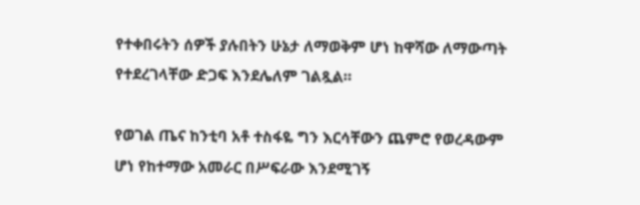የተቀበሩትን ሰዎች ያሉበትን ሁኔታ ለማወቅም ሆነ ከዋሻው ለማውጣት የተደረገላቸው ድጋፍ እንደሌለም ገልጿል።

የወገል ጤና ከንቲባ አቶ ተስፋዬ ግን እርሳቸውን ጨምሮ የወረዳውም ሆነ የከተማው አመራር በሥፍራው እንደሚገኝ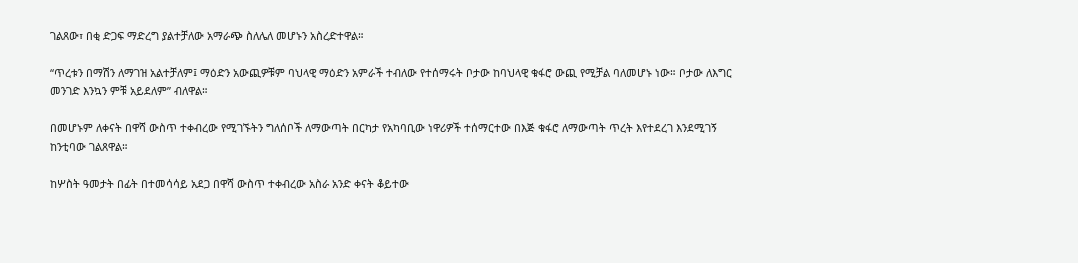ገልጸው፣ በቂ ድጋፍ ማድረግ ያልተቻለው አማራጭ ስለሌለ መሆኑን አስረድተዋል።

“ጥረቱን በማሽን ለማገዝ አልተቻለም፤ ማዕድን አውጪዎቹም ባህላዊ ማዕድን አምራች ተብለው የተሰማሩት ቦታው ከባህላዊ ቁፋሮ ውጪ የሚቻል ባለመሆኑ ነው። ቦታው ለእግር መንገድ እንኳን ምቹ አይደለም” ብለዋል።

በመሆኑም ለቀናት በዋሻ ውስጥ ተቀብረው የሚገኙትን ግለሰቦች ለማውጣት በርካታ የአካባቢው ነዋሪዎች ተሰማርተው በእጅ ቁፋሮ ለማውጣት ጥረት እየተደረገ እንደሚገኝ ከንቲባው ገልጸዋል።

ከሦስት ዓመታት በፊት በተመሳሳይ አደጋ በዋሻ ውስጥ ተቀብረው አስራ አንድ ቀናት ቆይተው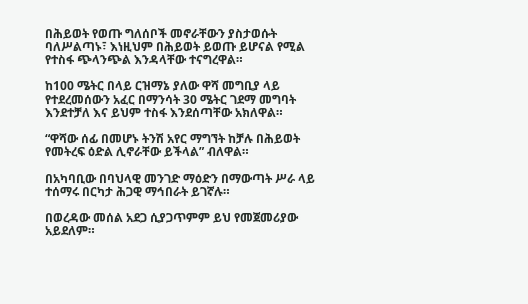በሕይወት የወጡ ግለሰቦች መኖራቸውን ያስታወሱት ባለሥልጣኑ፣ እነዚህም በሕይወት ይወጡ ይሆናል የሚል የተስፋ ጭላንጭል እንዳላቸው ተናግረዋል።

ከ100 ሜትር በላይ ርዝማኔ ያለው ዋሻ መግቢያ ላይ የተደረመሰውን አፈር በማንሳት 30 ሜትር ገደማ መግባት እንደተቻለ እና ይህም ተስፋ እንደሰጣቸው አክለዋል።

“ዋሻው ሰፊ በመሆኑ ትንሽ አየር ማግኘት ከቻሉ በሕይወት የመትረፍ ዕድል ሊኖራቸው ይችላል” ብለዋል።

በአካባቢው በባህላዊ መንገድ ማዕድን በማውጣት ሥራ ላይ ተሰማሩ በርካታ ሕጋዊ ማኅበራት ይገኛሉ።

በወረዳው መሰል አደጋ ሲያጋጥምም ይህ የመጀመሪያው አይደለም።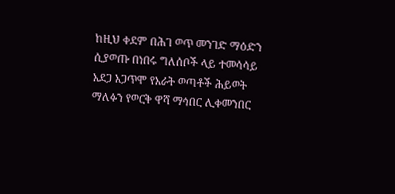ከዚህ ቀደም በሕገ ወጥ መንገድ ማዕድን ሲያወጡ በነበሩ ግለሰቦች ላይ ተመሳሳይ አደጋ አጋጥሞ የአራት ወጣቶች ሕይወት ማለፉን የወርቅ ዋሻ ማኅበር ሊቀመንበር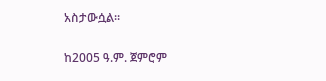አስታውሷል።

ከ2005 ዓ.ም. ጀምሮም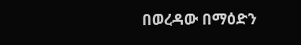በወረዳው በማዕድን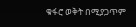ቁፋሮ ወቅት በሚያጋጥም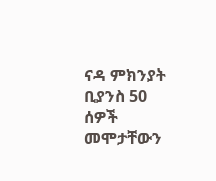ናዳ ምክንያት ቢያንስ 50 ሰዎች መሞታቸውን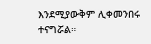እንደሚያውቅም ሊቀመንበሩ ተናግሯል።